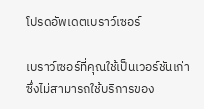โปรดอัพเดตเบราว์เซอร์

เบราว์เซอร์ที่คุณใช้เป็นเวอร์ชันเก่าซึ่งไม่สามารถใช้บริการของ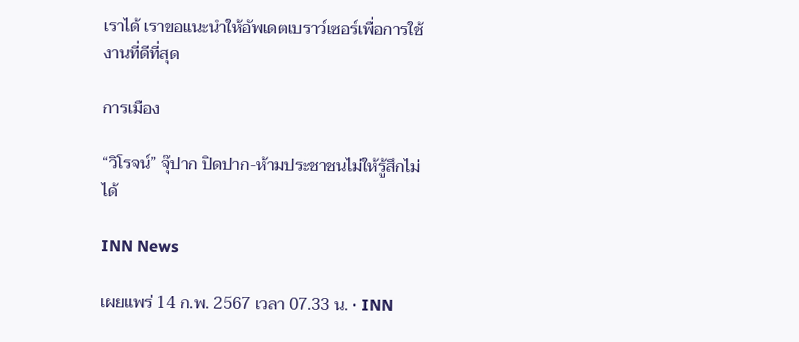เราได้ เราขอแนะนำให้อัพเดตเบราว์เซอร์เพื่อการใช้งานที่ดีที่สุด

การเมือง

“วิโรจน์” จุ๊ปาก ปิดปาก-ห้ามประชาชนไม่ให้รู้สึกไม่ได้

INN News

เผยแพร่ 14 ก.พ. 2567 เวลา 07.33 น. • INN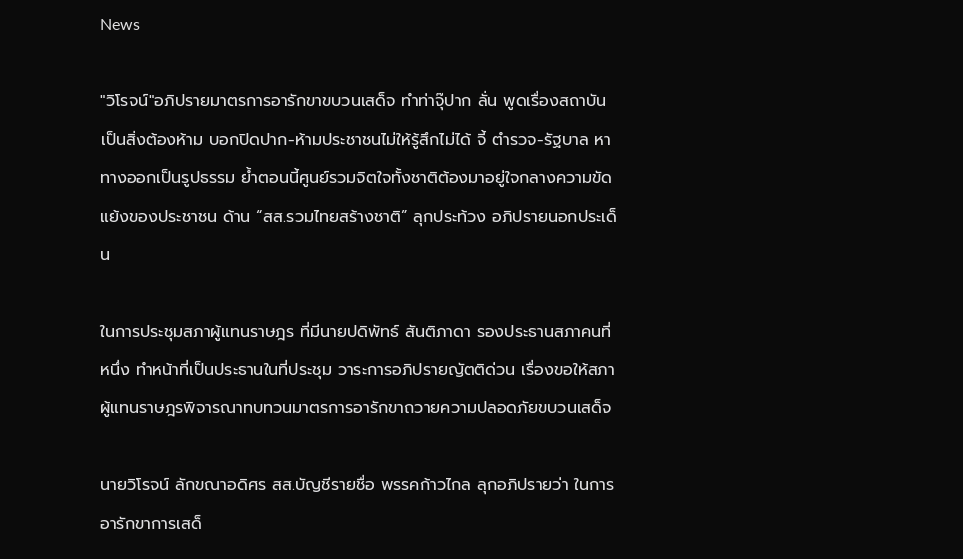News

"วิโรจน์"อภิปรายมาตรการอารักขาขบวนเสด็จ ทำท่าจุ๊ปาก ลั่น พูดเรื่องสถาบันเป็นสิ่งต้องห้าม บอกปิดปาก-ห้ามประชาชนไม่ให้รู้สึกไม่ได้ จี้ ตำรวจ-รัฐบาล หาทางออกเป็นรูปธรรม ย้ำตอนนี้ศูนย์รวมจิตใจทั้งชาติต้องมาอยู่ใจกลางความขัดแย้งของประชาชน ด้าน “สส.รวมไทยสร้างชาติ” ลุกประท้วง อภิปรายนอกประเด็น

ในการประชุมสภาผู้แทนราษฎร ที่มีนายปดิพัทธ์ สันติภาดา รองประธานสภาคนที่หนึ่ง ทำหน้าที่เป็นประธานในที่ประชุม วาระการอภิปรายญัตติด่วน เรื่องขอให้สภาผู้แทนราษฎรพิจารณาทบทวนมาตรการอารักขาถวายความปลอดภัยขบวนเสด็จ

นายวิโรจน์ ลักขณาอดิศร สส.บัญชีรายชื่อ พรรคก้าวไกล ลุกอภิปรายว่า ในการอารักขาการเสด็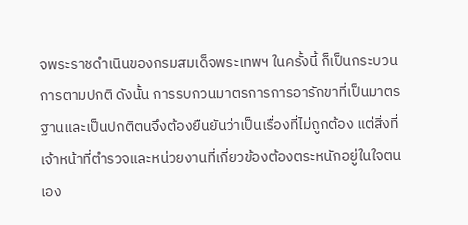จพระราชดำเนินของกรมสมเด็จพระเทพฯ ในครั้งนี้ ก็เป็นกระบวนการตามปกติ ดังนั้น การรบกวนมาตรการการอารักขาที่เป็นมาตรฐานและเป็นปกติตนจึงต้องยืนยันว่าเป็นเรื่องที่ไม่ถูกต้อง แต่สิ่งที่เจ้าหน้าที่ตำรวจและหน่วยงานที่เกี่ยวข้องต้องตระหนักอยู่ในใจตนเอง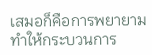เสมอก็คือการพยายามทำให้กระบวนการ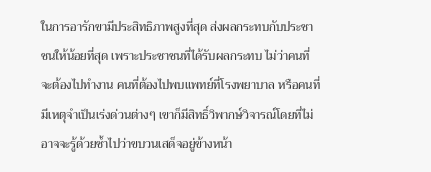ในการอารักขามีประสิทธิภาพสูงที่สุด ส่งผลกระทบกับประชาชนให้น้อยที่สุด เพราะประชาชนที่ได้รับผลกระทบ ไม่ว่าคนที่จะต้องไปทำงาน คนที่ต้องไปพบแพทย์ที่โรงพยาบาล หรือคนที่มีเหตุจำเป็นเร่งด่วนต่างๆ เขาก็มีสิทธิ์วิพากษ์วิจารณ์โดยที่ไม่อาจจะรู้ด้วยซ้ำไปว่าขบวนเสด็จอยู่ข้างหน้า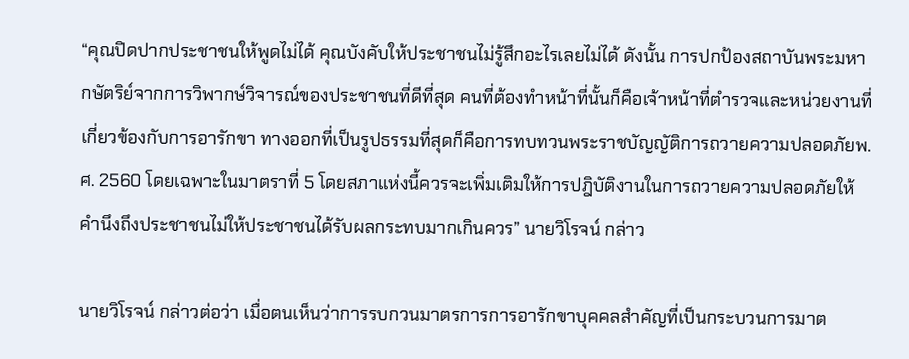“คุณปิดปากประชาชนให้พูดไม่ได้ คุณบังคับให้ประชาชนไม่รู้สึกอะไรเลยไม่ได้ ดังนั้น การปกป้องสถาบันพระมหากษัตริย์จากการวิพากษ์วิจารณ์ของประชาชนที่ดีที่สุด คนที่ต้องทำหน้าที่นั้นก็คือเจ้าหน้าที่ตำรวจและหน่วยงานที่เกี่ยวข้องกับการอารักขา ทางออกที่เป็นรูปธรรมที่สุดก็คือการทบทวนพระราชบัญญัติการถวายความปลอดภัยพ.ศ. 2560 โดยเฉพาะในมาตราที่ 5 โดยสภาแห่งนี้ควรจะเพิ่มเติมให้การปฎิบัติงานในการถวายความปลอดภัยให้คำนึงถึงประชาชนไม่ให้ประชาชนได้รับผลกระทบมากเกินควร” นายวิโรจน์ กล่าว

นายวิโรจน์ กล่าวต่อว่า เมื่อตนเห็นว่าการรบกวนมาตรการการอารักขาบุคคลสำคัญที่เป็นกระบวนการมาต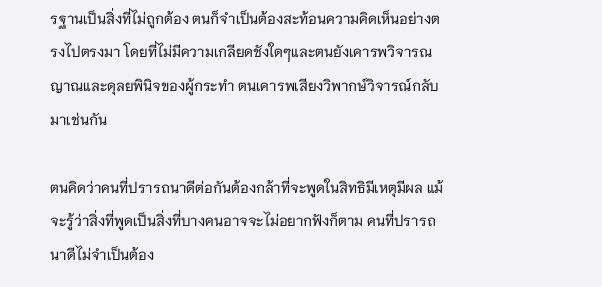รฐานเป็นสิ่งที่ไม่ถูกต้อง ตนก็จำเป็นต้องสะท้อนความคิดเห็นอย่างตรงไปตรงมา โดยที่ไม่มีความเกลียดชังใดๆและตนยังเคารพวิจารณญาณและดุลยพินิจของผู้กระทำ ตนเคารพเสียงวิพากษ์วิจารณ์กลับมาเช่นกัน

ตนคิดว่าคนที่ปรารถนาดีต่อกันต้องกล้าที่จะพูดในสิทธิมีเหตุมีผล แม้จะรู้ว่าสิ่งที่พูดเป็นสิ่งที่บางคนอาจจะไม่อยากฟังก็ตาม คนที่ปรารถนาดีไม่จำเป็นต้อง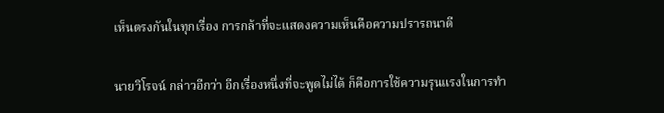เห็นตรงกันในทุกเรื่อง การกล้าที่จะแสดงความเห็นคือความปรารถนาดี

นายวิโรจน์ กล่าวอีกว่า อีกเรื่องหนึ่งที่จะพูดไม่ได้ ก็คือการใช้ความรุนแรงในการทำ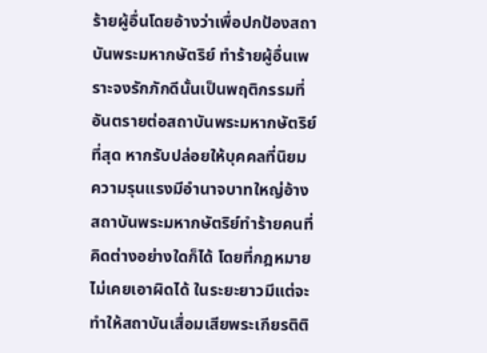ร้ายผู้อื่นโดยอ้างว่าเพื่อปกป้องสถาบันพระมหากษัตริย์ ทำร้ายผู้อื่นเพราะจงรักภักดีนั้นเป็นพฤติกรรมที่อันตรายต่อสถาบันพระมหากษัตริย์ที่สุด หากรับปล่อยให้บุคคลที่นิยมความรุนแรงมีอำนาจบาทใหญ่อ้างสถาบันพระมหากษัตริย์ทำร้ายคนที่คิดต่างอย่างใดก็ได้ โดยที่กฎหมายไม่เคยเอาผิดได้ ในระยะยาวมีแต่จะทำให้สถาบันเสื่อมเสียพระเกียรติติ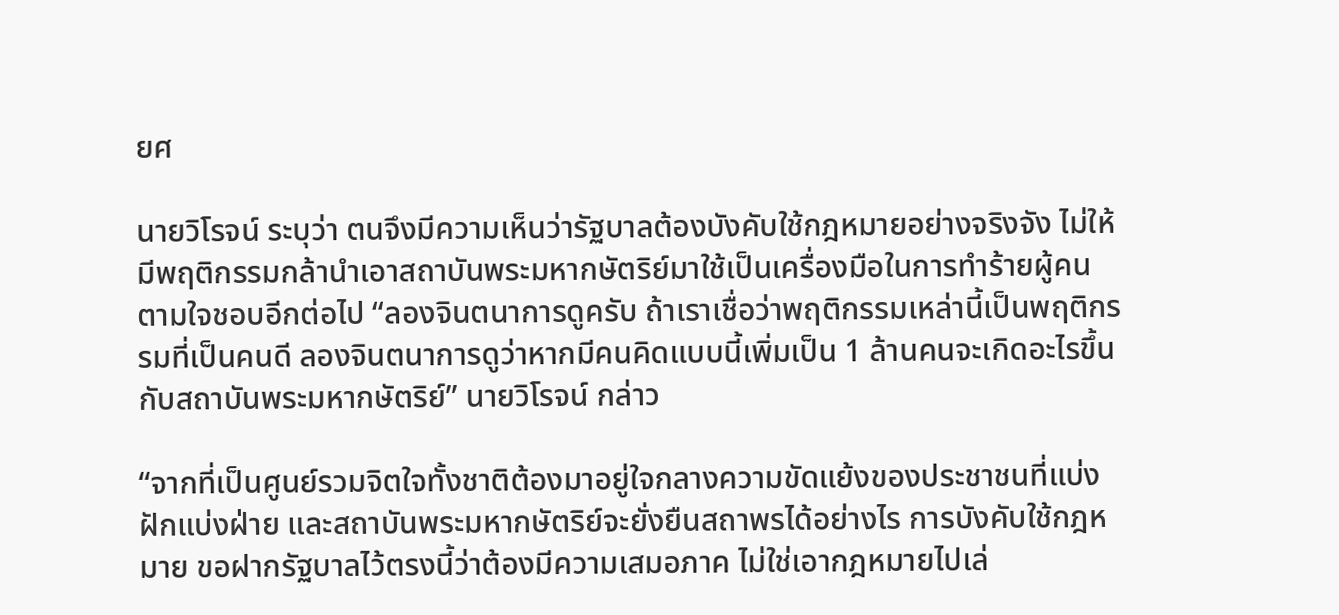ยศ

นายวิโรจน์ ระบุว่า ตนจึงมีความเห็นว่ารัฐบาลต้องบังคับใช้กฎหมายอย่างจริงจัง ไม่ให้มีพฤติกรรมกล้านำเอาสถาบันพระมหากษัตริย์มาใช้เป็นเครื่องมือในการทำร้ายผู้คนตามใจชอบอีกต่อไป “ลองจินตนาการดูครับ ถ้าเราเชื่อว่าพฤติกรรมเหล่านี้เป็นพฤติกรรมที่เป็นคนดี ลองจินตนาการดูว่าหากมีคนคิดแบบนี้เพิ่มเป็น 1 ล้านคนจะเกิดอะไรขึ้นกับสถาบันพระมหากษัตริย์” นายวิโรจน์ กล่าว

“จากที่เป็นศูนย์รวมจิตใจทั้งชาติต้องมาอยู่ใจกลางความขัดแย้งของประชาชนที่แบ่งฝักแบ่งฝ่าย และสถาบันพระมหากษัตริย์จะยั่งยืนสถาพรได้อย่างไร การบังคับใช้กฎหมาย ขอฝากรัฐบาลไว้ตรงนี้ว่าต้องมีความเสมอภาค ไม่ใช่เอากฎหมายไปเล่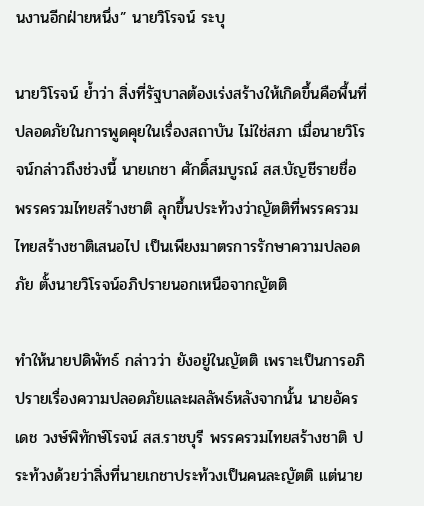นงานอีกฝ่ายหนึ่ง” นายวิโรจน์ ระบุ

นายวิโรจน์ ย้ำว่า สิ่งที่รัฐบาลต้องเร่งสร้างให้เกิดขึ้นคือพื้นที่ปลอดภัยในการพูดคุยในเรื่องสถาบัน ไม่ใช่สภา เมื่อนายวิโรจน์กล่าวถึงช่วงนี้ นายเกชา ศักดิ์สมบูรณ์ สส.บัญชีรายชื่อ พรรครวมไทยสร้างชาติ ลุกขึ้นประท้วงว่าญัตติที่พรรครวมไทยสร้างชาติเสนอไป เป็นเพียงมาตรการรักษาความปลอดภัย ตั้งนายวิโรจน์อภิปรายนอกเหนือจากญัตติ

ทำให้นายปดิพัทธ์ กล่าวว่า ยังอยู่ในญัตติ เพราะเป็นการอภิปรายเรื่องความปลอดภัยและผลลัพธ์หลังจากนั้น นายอัครเดช วงษ์พิทักษ์โรจน์ สส.ราชบุรี พรรครวมไทยสร้างชาติ ประท้วงด้วยว่าสิ่งที่นายเกชาประท้วงเป็นคนละญัตติ แต่นาย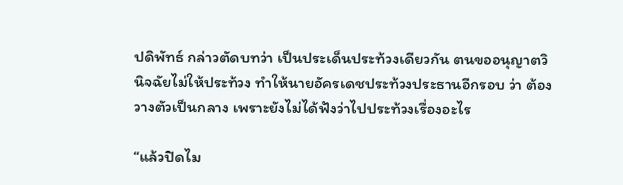ปดิพัทธ์ กล่าวตัดบทว่า เป็นประเด็นประท้วงเดียวกัน ตนขออนุญาตวินิจฉัยไม่ให้ประท้วง ทำให้นายอัครเดชประท้วงประธานอีกรอบ ว่า ต้องวางตัวเป็นกลาง เพราะยังไม่ได้ฟังว่าไปประท้วงเรื่องอะไร

“แล้วปิดไม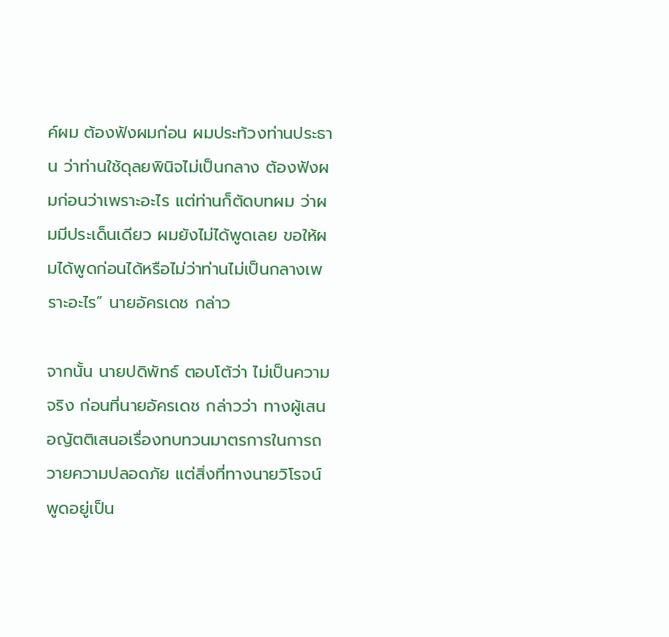ค์ผม ต้องฟังผมก่อน ผมประท้วงท่านประธาน ว่าท่านใช้ดุลยพินิจไม่เป็นกลาง ต้องฟังผมก่อนว่าเพราะอะไร แต่ท่านก็ตัดบทผม ว่าผมมีประเด็นเดียว ผมยังไม่ได้พูดเลย ขอให้ผมได้พูดก่อนได้หรือไม่ว่าท่านไม่เป็นกลางเพราะอะไร” นายอัครเดช กล่าว

จากนั้น นายปดิพัทธ์ ตอบโต้ว่า ไม่เป็นความจริง ก่อนที่นายอัครเดช กล่าวว่า ทางผู้เสนอญัตติเสนอเรื่องทบทวนมาตรการในการถวายความปลอดภัย แต่สิ่งที่ทางนายวิโรจน์พูดอยู่เป็น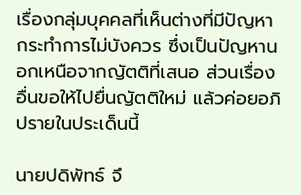เรื่องกลุ่มบุคคลที่เห็นต่างที่มีปัญหา กระทำการไม่บังควร ซึ่งเป็นปัญหานอกเหนือจากญัตติที่เสนอ ส่วนเรื่องอื่นขอให้ไปยื่นญัตติใหม่ แล้วค่อยอภิปรายในประเด็นนี้

นายปดิพัทธ์ จึ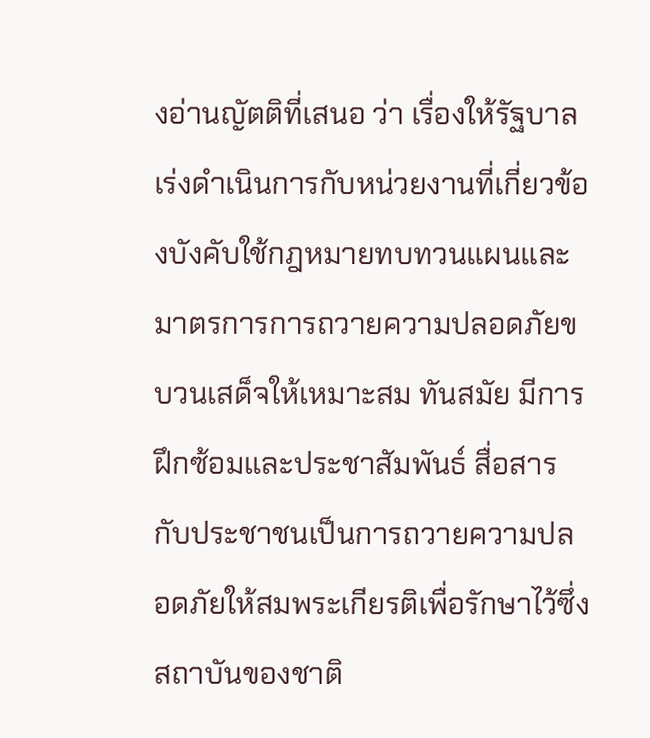งอ่านญัตติที่เสนอ ว่า เรื่องให้รัฐบาลเร่งดำเนินการกับหน่วยงานที่เกี่ยวข้องบังคับใช้กฎหมายทบทวนแผนและมาตรการการถวายความปลอดภัยขบวนเสด็จให้เหมาะสม ทันสมัย มีการฝึกซ้อมและประชาสัมพันธ์ สื่อสารกับประชาชนเป็นการถวายความปลอดภัยให้สมพระเกียรติเพื่อรักษาไว้ซึ่งสถาบันของชาติ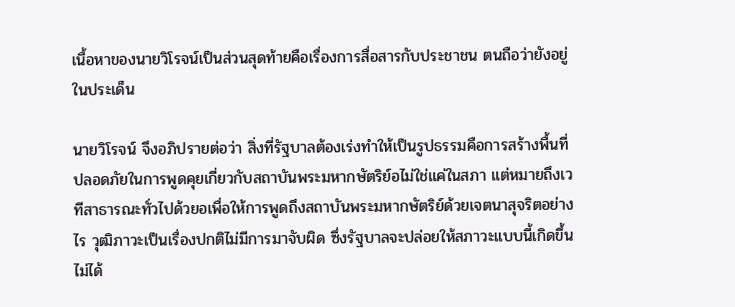เนื้อหาของนายวิโรจน์เป็นส่วนสุดท้ายคือเรื่องการสื่อสารกับประชาชน ตนถือว่ายังอยู่ในประเด็น

นายวิโรจน์ จึงอภิปรายต่อว่า สิ่งที่รัฐบาลต้องเร่งทำให้เป็นรูปธรรมคือการสร้างพื้นที่ปลอดภัยในการพูดคุยเกี่ยวกับสถาบันพระมหากษัตริย์อไม่ใช่แค่ในสภา แต่หมายถึงเวทีสาธารณะทั่วไปด้วยอเพื่อให้การพูดถึงสถาบันพระมหากษัตริย์ด้วยเจตนาสุจริตอย่างไร วุฒิภาวะเป็นเรื่องปกติไม่มีการมาจับผิด ซึ่งรัฐบาลจะปล่อยให้สภาวะแบบนี้เกิดขึ้นไม่ได้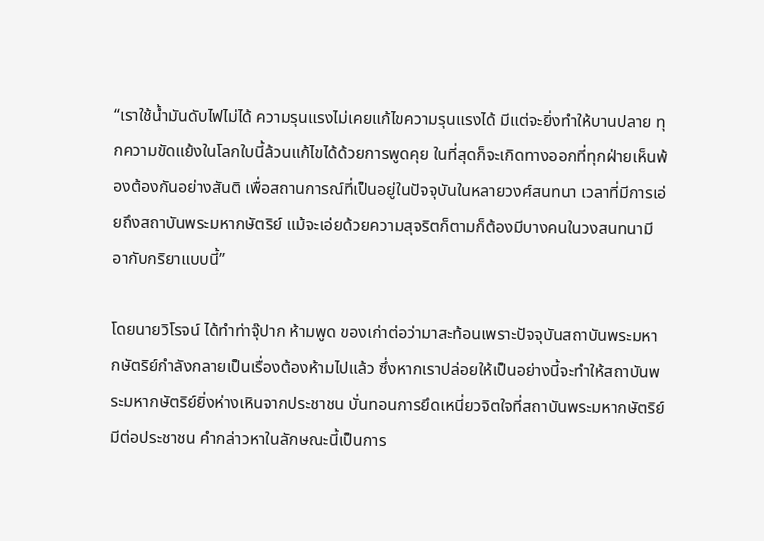“เราใช้น้ำมันดับไฟไม่ได้ ความรุนแรงไม่เคยแก้ไขความรุนแรงได้ มีแต่จะยิ่งทำให้บานปลาย ทุกความขัดแย้งในโลกใบนี้ล้วนแก้ไขได้ด้วยการพูดคุย ในที่สุดก็จะเกิดทางออกที่ทุกฝ่ายเห็นพ้องต้องกันอย่างสันติ เพื่อสถานการณ์ที่เป็นอยู่ในปัจจุบันในหลายวงศ์สนทนา เวลาที่มีการเอ่ยถึงสถาบันพระมหากษัตริย์ แม้จะเอ่ยด้วยความสุจริตก็ตามก็ต้องมีบางคนในวงสนทนามีอากับกริยาแบบนี้”

โดยนายวิโรจน์ ได้ทำท่าจุ๊ปาก ห้ามพูด ของเก่าต่อว่ามาสะท้อนเพราะปัจจุบันสถาบันพระมหากษัตริย์กำลังกลายเป็นเรื่องต้องห้ามไปแล้ว ซึ่งหากเราปล่อยให้เป็นอย่างนี้จะทำให้สถาบันพระมหากษัตริย์ยิ่งห่างเหินจากประชาชน บั่นทอนการยึดเหนี่ยวจิตใจที่สถาบันพระมหากษัตริย์มีต่อประชาชน คำกล่าวหาในลักษณะนี้เป็นการ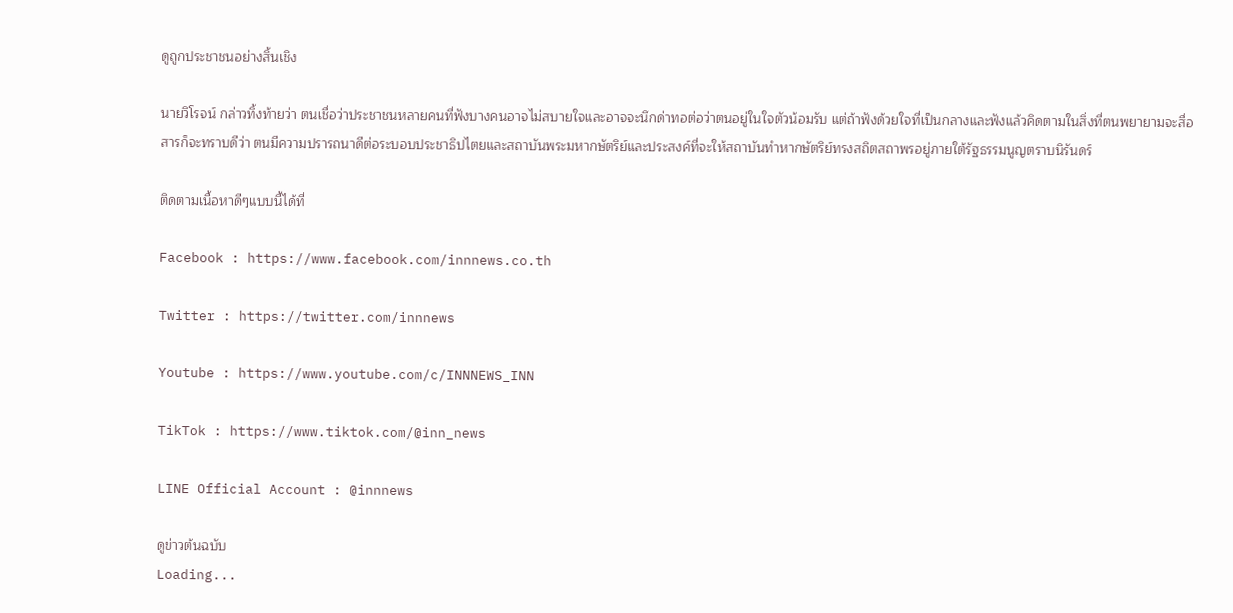ดูถูกประชาชนอย่างสิ้นเชิง

นายวิโรจน์ กล่าวทิ้งท้ายว่า ตนเชื่อว่าประชาชนหลายคนที่ฟังบางคนอาจไม่สบายใจและอาจจะนึกด่าทอต่อว่าตนอยู่ในใจตัวน้อมรับ แต่ถ้าฟังด้วยใจที่เป็นกลางและฟังแล้วคิดตามในสิ่งที่ตนพยายามจะสื่อสารก็จะทราบดีว่า ตนมีความปรารถนาดีต่อระบอบประชาธิปไตยและสถาบันพระมหากษัตริย์และประสงค์ที่จะให้สถาบันทำหากษัตริย์ทรงสถิตสถาพรอยู่ภายใต้รัฐธรรมนูญตราบนิรันดร์

ติดตามเนื้อหาดีๆแบบนี้ได้ที่

Facebook : https://www.facebook.com/innnews.co.th

Twitter : https://twitter.com/innnews

Youtube : https://www.youtube.com/c/INNNEWS_INN

TikTok : https://www.tiktok.com/@inn_news

LINE Official Account : @innnews

ดูข่าวต้นฉบับ
Loading...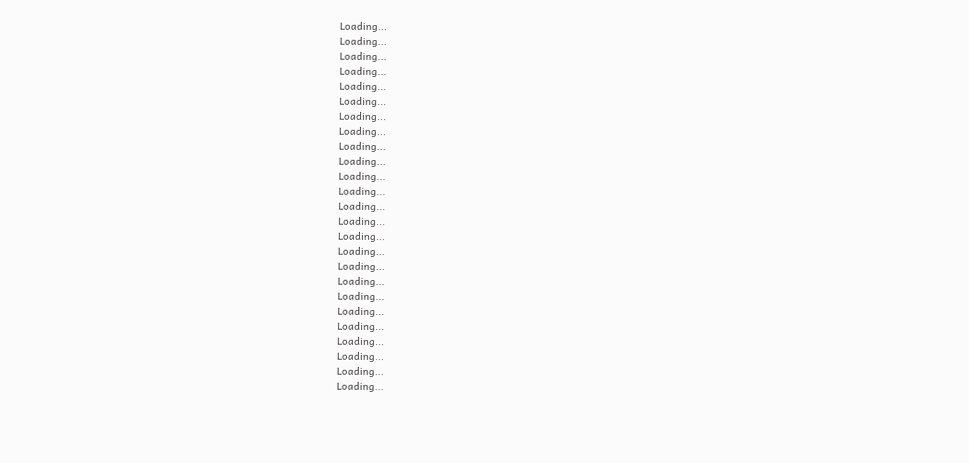Loading...
Loading...
Loading...
Loading...
Loading...
Loading...
Loading...
Loading...
Loading...
Loading...
Loading...
Loading...
Loading...
Loading...
Loading...
Loading...
Loading...
Loading...
Loading...
Loading...
Loading...
Loading...
Loading...
Loading...
Loading...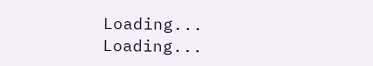Loading...
Loading...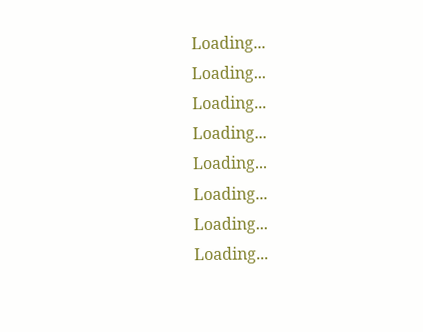Loading...
Loading...
Loading...
Loading...
Loading...
Loading...
Loading...
Loading...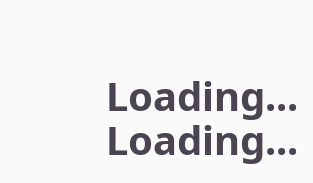Loading...
Loading...